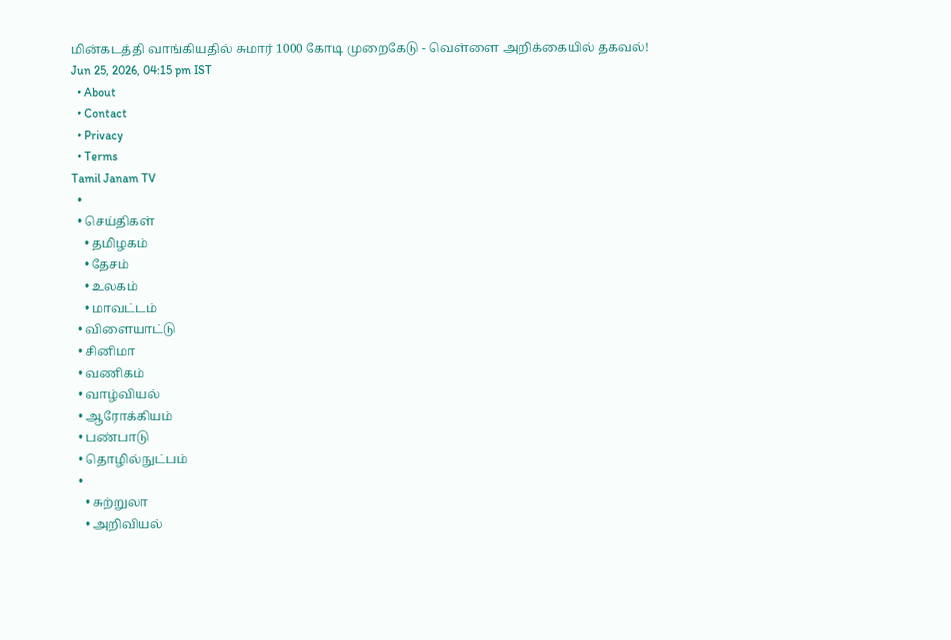மின்கடத்தி வாங்கியதில் சுமார் 1000 கோடி முறைகேடு - வெள்ளை அறிக்கையில் தகவல்!
Jun 25, 2026, 04:15 pm IST
  • About
  • Contact
  • Privacy
  • Terms
Tamil Janam TV
  •
  • செய்திகள்
    • தமிழகம்
    • தேசம்
    • உலகம்
    • மாவட்டம்
  • விளையாட்டு
  • சினிமா
  • வணிகம்
  • வாழ்வியல்
  • ஆரோக்கியம்
  • பண்பாடு
  • தொழில்நுட்பம்
  •
    • சுற்றுலா
    • அறிவியல்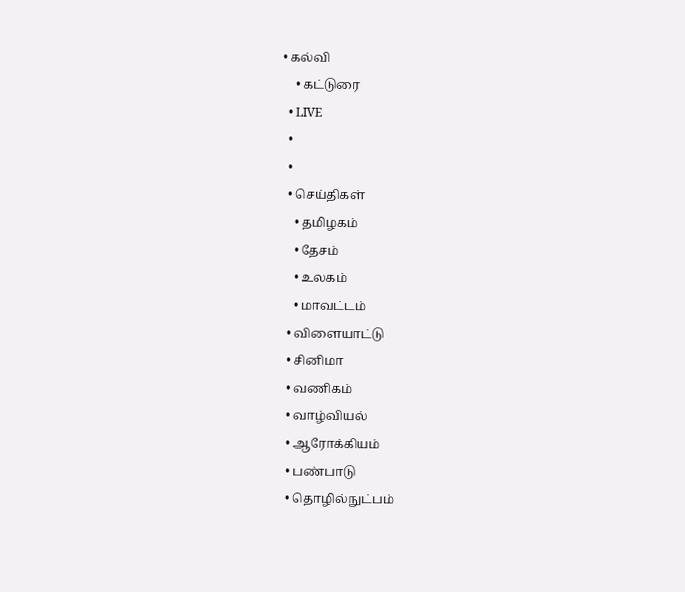• கல்வி
    • கட்டுரை
  • LIVE
  •
  •
  • செய்திகள்
    • தமிழகம்
    • தேசம்
    • உலகம்
    • மாவட்டம்
  • விளையாட்டு
  • சினிமா
  • வணிகம்
  • வாழ்வியல்
  • ஆரோக்கியம்
  • பண்பாடு
  • தொழில்நுட்பம்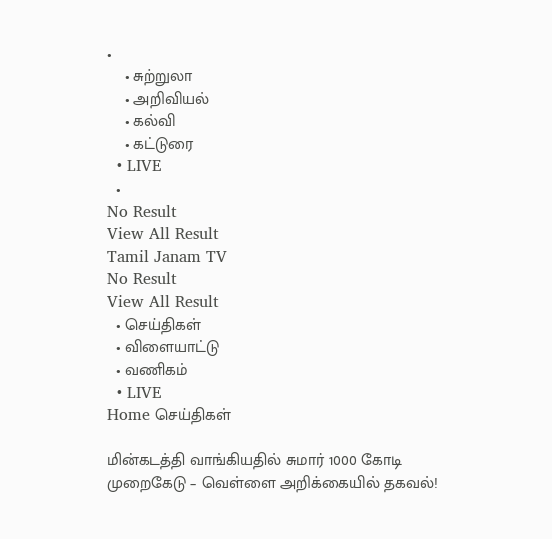•
    • சுற்றுலா
    • அறிவியல்
    • கல்வி
    • கட்டுரை
  • LIVE
  •
No Result
View All Result
Tamil Janam TV
No Result
View All Result
  • செய்திகள்
  • விளையாட்டு
  • வணிகம்
  • LIVE
Home செய்திகள்

மின்கடத்தி வாங்கியதில் சுமார் 1000 கோடி முறைகேடு – வெள்ளை அறிக்கையில் தகவல்!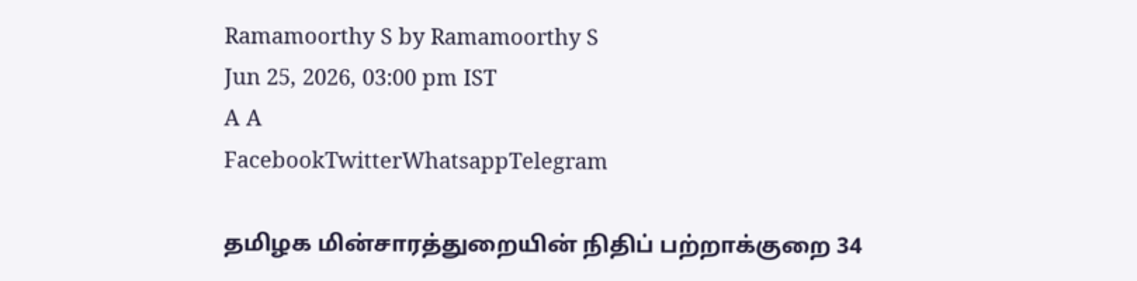Ramamoorthy S by Ramamoorthy S
Jun 25, 2026, 03:00 pm IST
A A
FacebookTwitterWhatsappTelegram

தமிழக மின்சாரத்துறையின் நிதிப் பற்றாக்குறை 34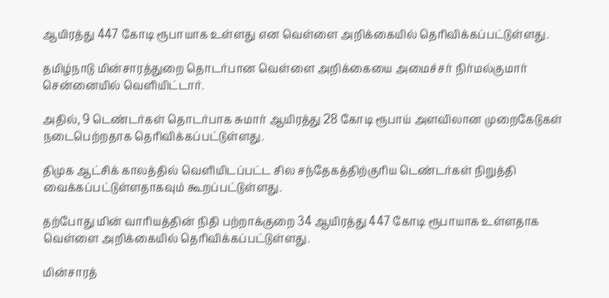ஆயிரத்து 447 கோடி ரூபாயாக உள்ளது என வெள்ளை அறிக்கையில் தெரிவிக்கப்பட்டுள்ளது.

தமிழ்நாடு மின்சாரத்துறை தொடர்பான வெள்ளை அறிக்கையை அமைச்சர் நிர்மல்குமார் சென்னையில் வெளியிட்டார்.

அதில், 9 டெண்டர்கள் தொடர்பாக சுமார் ஆயிரத்து 28 கோடி ரூபாய் அளவிலான முறைகேடுகள் நடைபெற்றதாக தெரிவிக்கப்பட்டுள்ளது.

திமுக ஆட்சிக் காலத்தில் வெளியிடப்பட்ட சில சந்தேகத்திற்குரிய டெண்டர்கள் நிறுத்தி வைக்கப்பட்டுள்ளதாகவும் கூறப்பட்டுள்ளது.

தற்போது மின் வாரியத்தின் நிதி பற்றாக்குறை 34 ஆயிரத்து 447 கோடி ரூபாயாக உள்ளதாக வெள்ளை அறிக்கையில் தெரிவிக்கப்பட்டுள்ளது.

மின்சாரத்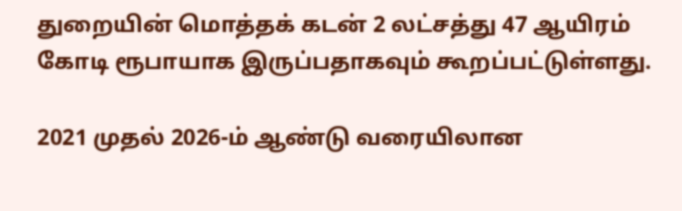துறையின் மொத்தக் கடன் 2 லட்சத்து 47 ஆயிரம் கோடி ரூபாயாக இருப்பதாகவும் கூறப்பட்டுள்ளது.

2021 முதல் 2026-ம் ஆண்டு வரையிலான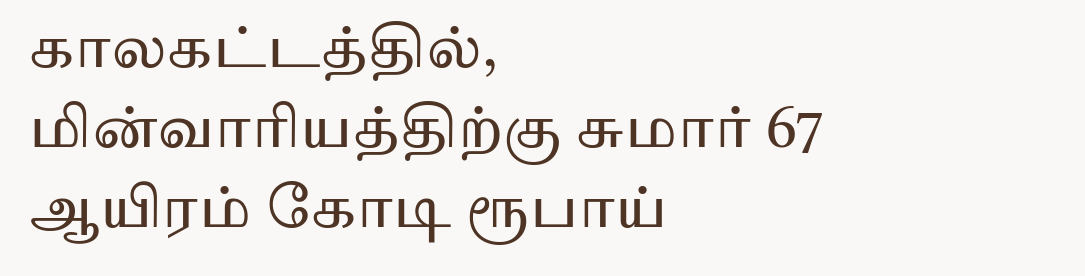காலகட்டத்தில், மின்வாரியத்திற்கு சுமார் 67 ஆயிரம் கோடி ரூபாய்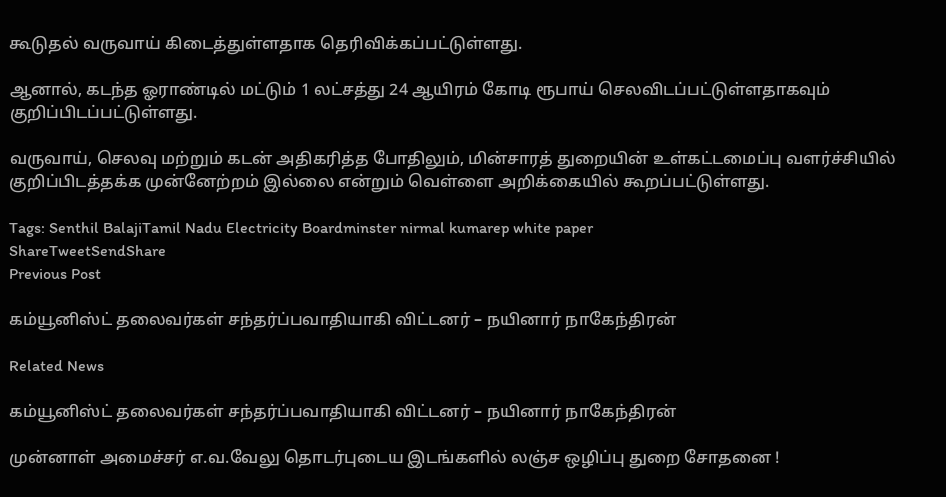கூடுதல் வருவாய் கிடைத்துள்ளதாக தெரிவிக்கப்பட்டுள்ளது.

ஆனால், கடந்த ஓராண்டில் மட்டும் 1 லட்சத்து 24 ஆயிரம் கோடி ரூபாய் செலவிடப்பட்டுள்ளதாகவும் குறிப்பிடப்பட்டுள்ளது.

வருவாய், செலவு மற்றும் கடன் அதிகரித்த போதிலும், மின்சாரத் துறையின் உள்கட்டமைப்பு வளர்ச்சியில் குறிப்பிடத்தக்க முன்னேற்றம் இல்லை என்றும் வெள்ளை அறிக்கையில் கூறப்பட்டுள்ளது.

Tags: Senthil BalajiTamil Nadu Electricity Boardminster nirmal kumarep white paper
ShareTweetSendShare
Previous Post

கம்யூனிஸ்ட் தலைவர்கள் சந்தர்ப்பவாதியாகி விட்டனர் – நயினார் நாகேந்திரன்

Related News

கம்யூனிஸ்ட் தலைவர்கள் சந்தர்ப்பவாதியாகி விட்டனர் – நயினார் நாகேந்திரன்

முன்னாள் அமைச்சர் எ.வ.வேலு தொடர்புடைய இடங்களில் லஞ்ச ஒழிப்பு துறை சோதனை !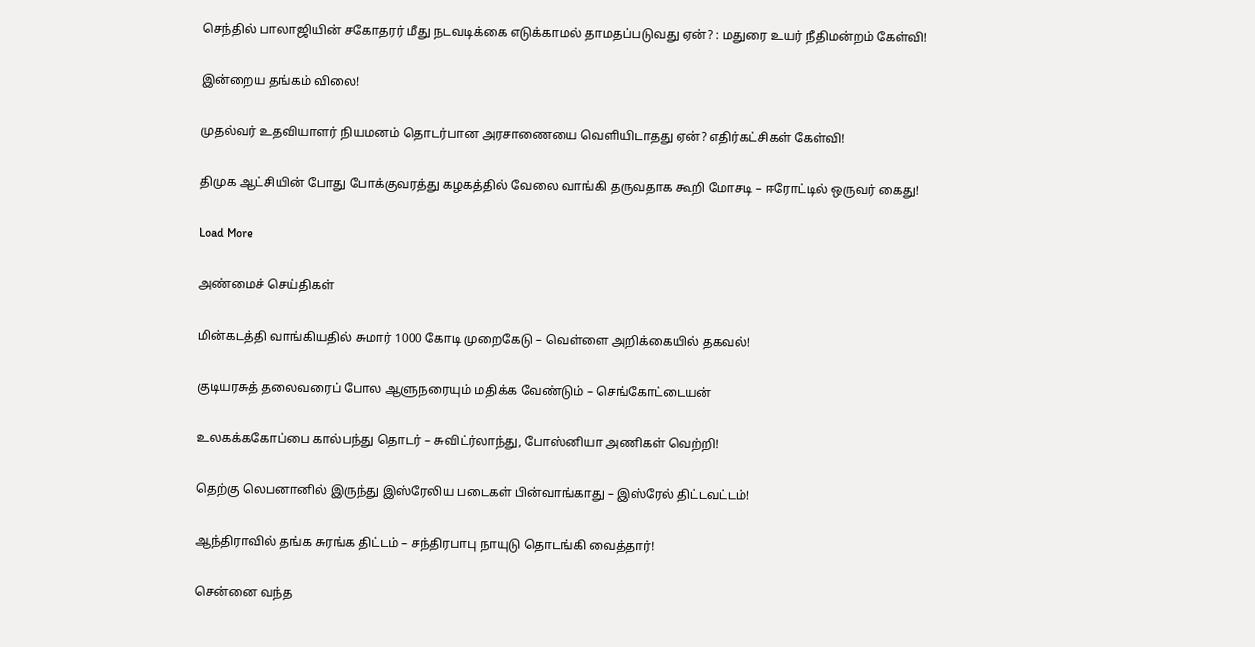செந்தில் பாலாஜியின் சகோதரர் மீது நடவடிக்கை எடுக்காமல் தாமதப்படுவது ஏன்? : மதுரை உயர் நீதிமன்றம் கேள்வி!

இன்றைய தங்கம் விலை!

முதல்வர் உதவியாளர் நியமனம் தொடர்பான அரசாணையை வெளியிடாதது ஏன்? எதிர்கட்சிகள் கேள்வி!

திமுக ஆட்சியின் போது போக்குவரத்து கழகத்தில் வேலை வாங்கி தருவதாக கூறி மோசடி – ஈரோட்டில் ஒருவர் கைது!

Load More

அண்மைச் செய்திகள்

மின்கடத்தி வாங்கியதில் சுமார் 1000 கோடி முறைகேடு – வெள்ளை அறிக்கையில் தகவல்!

குடியரசுத் தலைவரைப் போல ஆளுநரையும் மதிக்க வேண்டும் – செங்கோட்டையன்

உலகக்ககோப்பை கால்பந்து தொடர் – சுவிட்ர்லாந்து, போஸ்னியா அணிகள் வெற்றி!

தெற்கு லெபனானில் இருந்து இஸ்ரேலிய படைகள் பின்வாங்காது – இஸ்ரேல் திட்டவட்டம்!

ஆந்திராவில் தங்க சுரங்க திட்டம் – சந்திரபாபு நாயுடு தொடங்கி வைத்தார்!

சென்னை வந்த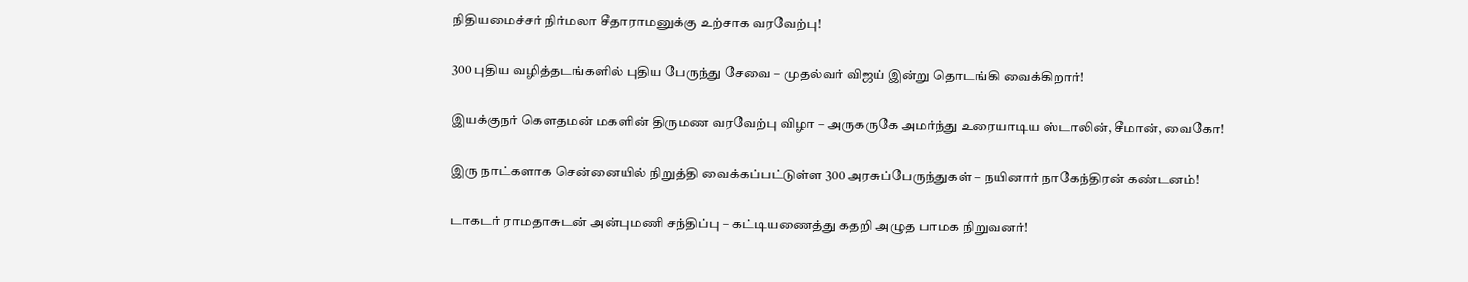நிதியமைச்சர் நிர்மலா சீதாராமனுக்கு உற்சாக வரவேற்பு!

300 புதிய வழித்தடங்களில் புதிய பேருந்து சேவை – முதல்வர் விஜய் இன்று தொடங்கி வைக்கிறார்!

இயக்குநர் கெளதமன் மகளின் திருமண வரவேற்பு விழா – அருகருகே அமர்ந்து உரையாடிய ஸ்டாலின், சீமான், வைகோ!

இரு நாட்களாக சென்னையில் நிறுத்தி வைக்கப்பட்டுள்ள 300 அரசுப்பேருந்துகள் – நயினார் நாகேந்திரன் கண்டனம்!

டாகடர் ராமதாசுடன் அன்புமணி சந்திப்பு – கட்டியணைத்து கதறி அழுத பாமக நிறுவனர்!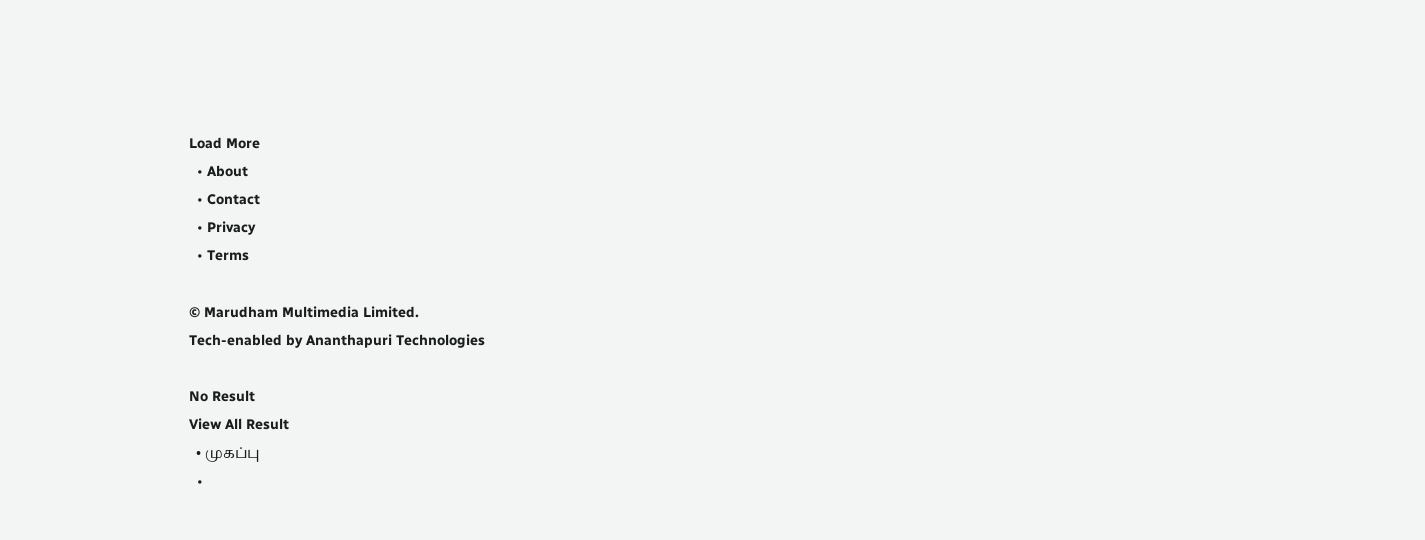Load More
  • About
  • Contact
  • Privacy
  • Terms

© Marudham Multimedia Limited.
Tech-enabled by Ananthapuri Technologies

No Result
View All Result
  • முகப்பு
  •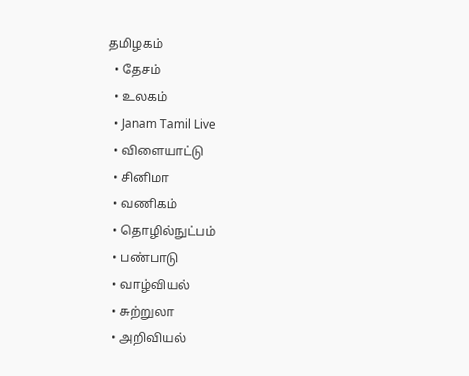தமிழகம்
  • தேசம்
  • உலகம்
  • Janam Tamil Live
  • விளையாட்டு
  • சினிமா
  • வணிகம்
  • தொழில்நுட்பம்
  • பண்பாடு
  • வாழ்வியல்
  • சுற்றுலா
  • அறிவியல்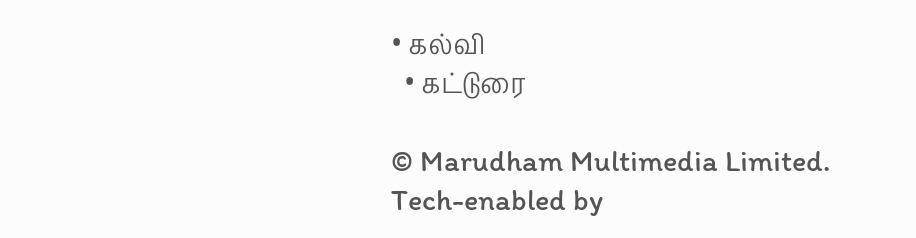• கல்வி
  • கட்டுரை

© Marudham Multimedia Limited.
Tech-enabled by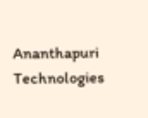Ananthapuri Technologies